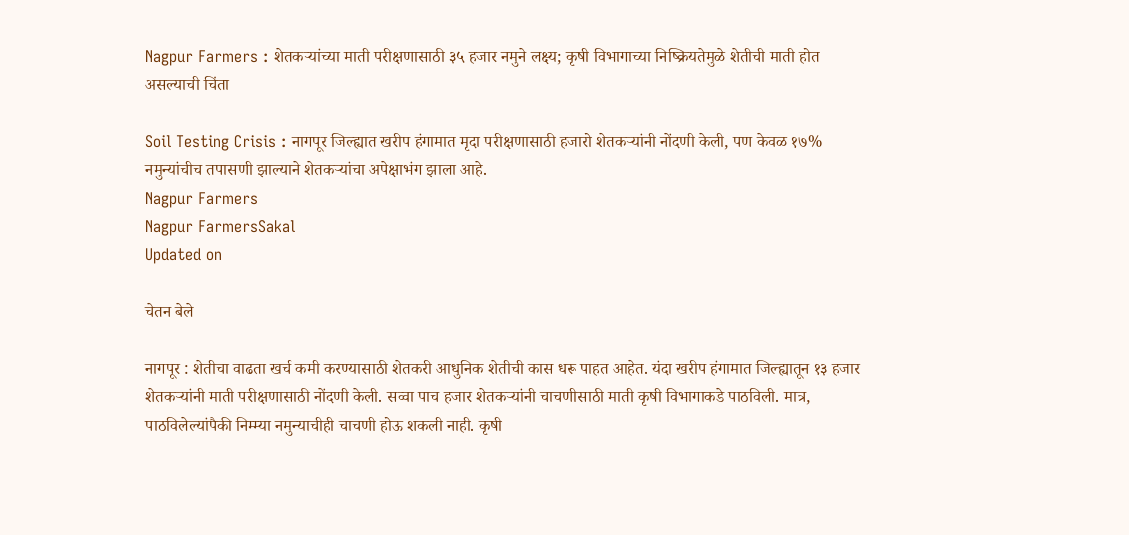Nagpur Farmers : शेतकऱ्यांच्या माती परीक्षणासाठी ३५ हजार नमुने लक्ष्य; कृषी विभागाच्या निष्क्रियतेमुळे शेतीची माती होत असल्याची चिंता

Soil Testing Crisis : नागपूर जिल्ह्यात खरीप हंगामात मृदा परीक्षणासाठी हजारो शेतकऱ्यांनी नोंदणी केली, पण केवळ १७% नमुन्यांचीच तपासणी झाल्याने शेतकऱ्यांचा अपेक्षाभंग झाला आहे.
Nagpur Farmers
Nagpur FarmersSakal
Updated on

चेतन बेले

नागपूर : शेतीचा वाढता खर्च कमी करण्यासाठी शेतकरी आधुनिक शेतीची कास धरू पाहत आहेत. यंदा खरीप हंगामात जिल्ह्यातून १३ हजार शेतकऱ्यांनी माती परीक्षणासाठी नोंदणी केली. सव्वा पाच हजार शेतकऱ्यांनी चाचणीसाठी माती कृषी विभागाकडे पाठविली. मात्र, पाठविलेल्यांपैकी निम्म्या नमुन्याचीही चाचणी होऊ शकली नाही. कृषी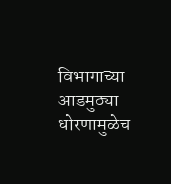विभागाच्या आडमुठ्या धोरणामुळेच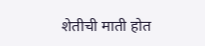शेतीची माती होत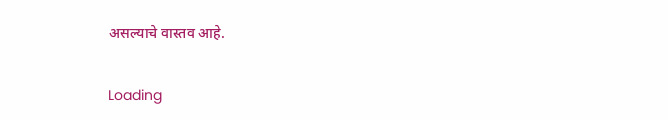असल्याचे वास्तव आहे.

Loading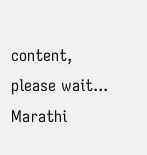content, please wait...
Marathi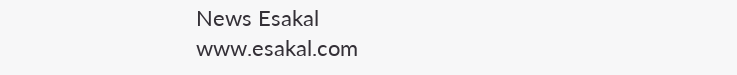News Esakal
www.esakal.com